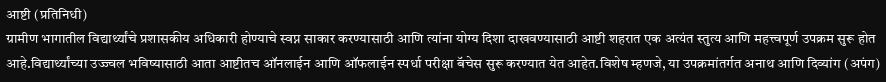आष्टी (प्रतिनिधी)
ग्रामीण भागातील विद्यार्थ्यांचे प्रशासकीय अधिकारी होण्याचे स्वप्न साकार करण्यासाठी आणि त्यांना योग्य दिशा दाखवण्यासाठी आष्टी शहरात एक अत्यंत स्तुत्य आणि महत्त्वपूर्ण उपक्रम सुरू होत आहे.विद्यार्थ्यांच्या उज्ज्वल भविष्यासाठी आता आष्टीतच ऑनलाईन आणि ऑफलाईन स्पर्धा परीक्षा बॅचेस सुरू करण्यात येत आहेत.विशेष म्हणजे, या उपक्रमांतर्गत अनाथ आणि दिव्यांग (अपंग)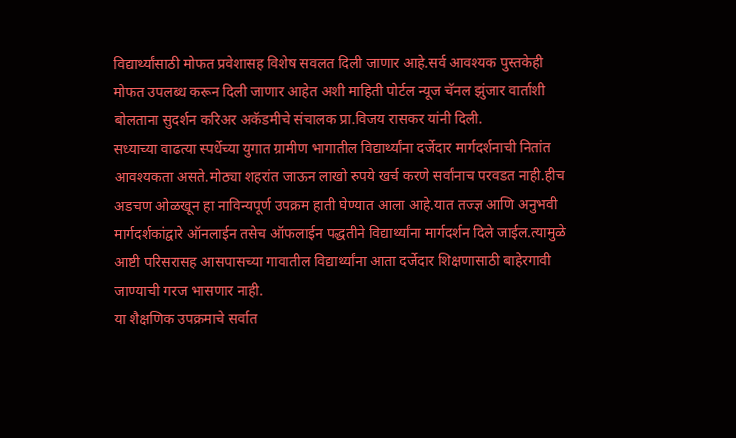विद्यार्थ्यांसाठी मोफत प्रवेशासह विशेष सवलत दिली जाणार आहे.सर्व आवश्यक पुस्तकेही मोफत उपलब्ध करून दिली जाणार आहेत अशी माहिती पोर्टल न्यूज चॅनल झुंजार वार्ताशी बोलताना सुदर्शन करिअर अकॅडमीचे संचालक प्रा.विजय रासकर यांनी दिली.
सध्याच्या वाढत्या स्पर्धेच्या युगात ग्रामीण भागातील विद्यार्थ्यांना दर्जेदार मार्गदर्शनाची नितांत आवश्यकता असते.मोठ्या शहरांत जाऊन लाखो रुपये खर्च करणे सर्वांनाच परवडत नाही.हीच अडचण ओळखून हा नाविन्यपूर्ण उपक्रम हाती घेण्यात आला आहे.यात तज्ज्ञ आणि अनुभवी मार्गदर्शकांद्वारे ऑनलाईन तसेच ऑफलाईन पद्धतीने विद्यार्थ्यांना मार्गदर्शन दिले जाईल.त्यामुळे आष्टी परिसरासह आसपासच्या गावातील विद्यार्थ्यांना आता दर्जेदार शिक्षणासाठी बाहेरगावी जाण्याची गरज भासणार नाही.
या शैक्षणिक उपक्रमाचे सर्वात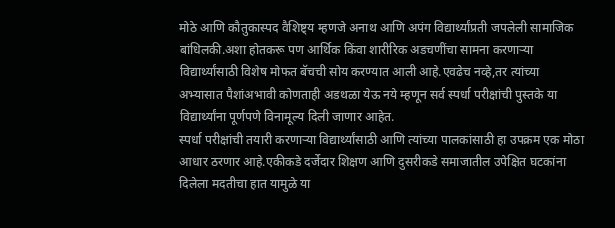मोठे आणि कौतुकास्पद वैशिष्ट्य म्हणजे अनाथ आणि अपंग विद्यार्थ्यांप्रती जपलेली सामाजिक बांधिलकी.अशा होतकरू पण आर्थिक किंवा शारीरिक अडचणींचा सामना करणाऱ्या विद्यार्थ्यांसाठी विशेष मोफत बॅचची सोय करण्यात आली आहे.एवढेच नव्हे,तर त्यांच्या अभ्यासात पैशांअभावी कोणताही अडथळा येऊ नये म्हणून सर्व स्पर्धा परीक्षांची पुस्तके या विद्यार्थ्यांना पूर्णपणे विनामूल्य दिली जाणार आहेत.
स्पर्धा परीक्षांची तयारी करणाऱ्या विद्यार्थ्यांसाठी आणि त्यांच्या पालकांसाठी हा उपक्रम एक मोठा आधार ठरणार आहे.एकीकडे दर्जेदार शिक्षण आणि दुसरीकडे समाजातील उपेक्षित घटकांना दिलेला मदतीचा हात यामुळे या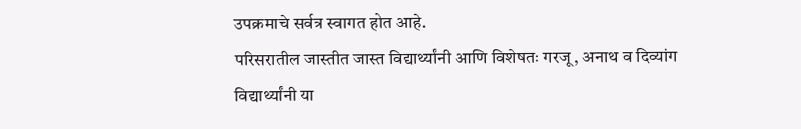उपक्रमाचे सर्वत्र स्वागत होत आहे.
परिसरातील जास्तीत जास्त विद्यार्थ्यांनी आणि विशेषतः गरजू, अनाथ व दिव्यांग विद्यार्थ्यांनी या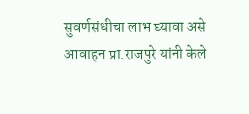सुवर्णसंधीचा लाभ घ्यावा असे आवाहन प्रा.राजपुरे यांनी केले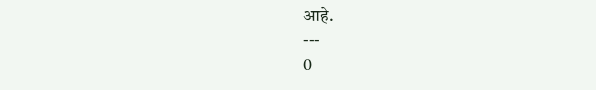आहे.
---
0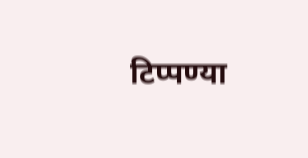टिप्पण्या